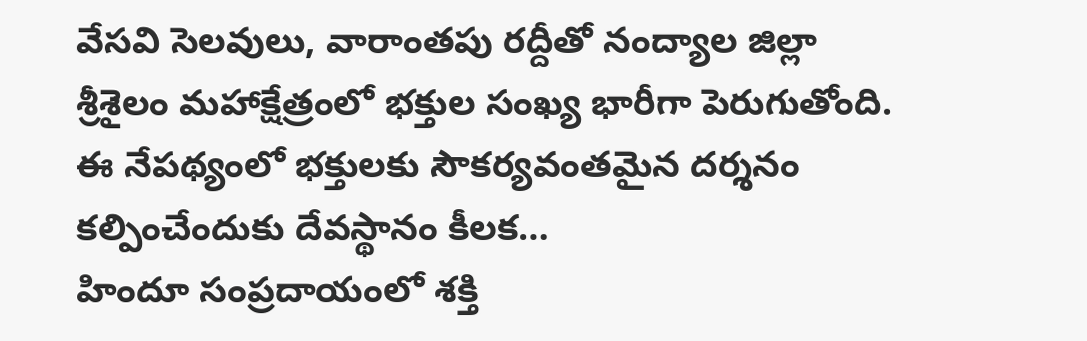వేసవి సెలవులు, వారాంతపు రద్దీతో నంద్యాల జిల్లా శ్రీశైలం మహాక్షేత్రంలో భక్తుల సంఖ్య భారీగా పెరుగుతోంది. ఈ నేపథ్యంలో భక్తులకు సౌకర్యవంతమైన దర్శనం కల్పించేందుకు దేవస్థానం కీలక…
హిందూ సంప్రదాయంలో శక్తి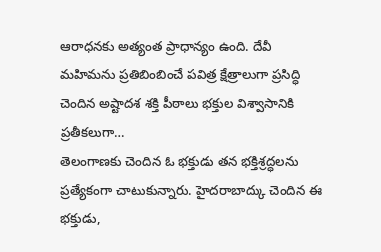ఆరాధనకు అత్యంత ప్రాధాన్యం ఉంది. దేవీ మహిమను ప్రతిబింబించే పవిత్ర క్షేత్రాలుగా ప్రసిద్ధి చెందిన అష్టాదశ శక్తి పీఠాలు భక్తుల విశ్వాసానికి ప్రతీకలుగా…
తెలంగాణకు చెందిన ఓ భక్తుడు తన భక్తిశ్రద్ధలను ప్రత్యేకంగా చాటుకున్నారు. హైదరాబాద్కు చెందిన ఈ భక్తుడు,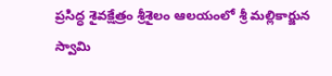ప్రసిద్ధ శైవక్షేత్రం శ్రీశైలం ఆలయంలో శ్రీ మల్లికార్జున స్వామి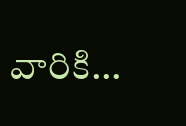వారికి…